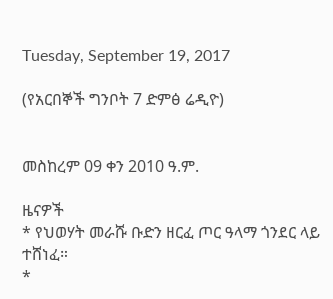Tuesday, September 19, 2017

(የአርበኞች ግንቦት 7 ድምፅ ሬዲዮ)


መስከረም 09 ቀን 2010 ዓ.ም.

ዜናዎች
* የህወሃት መራሹ ቡድን ዘርፈ ጦር ዓላማ ጎንደር ላይ ተሸነፈ።
*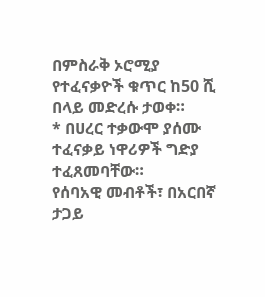በምስራቅ ኦሮሚያ የተፈናቃዮች ቁጥር ከ50 ሺ በላይ መድረሱ ታወቀ።
* በሀረር ተቃውሞ ያሰሙ ተፈናቃይ ነዋሪዎች ግድያ ተፈጸመባቸው።
የሰባአዊ መብቶች፣ በአርበኛ ታጋይ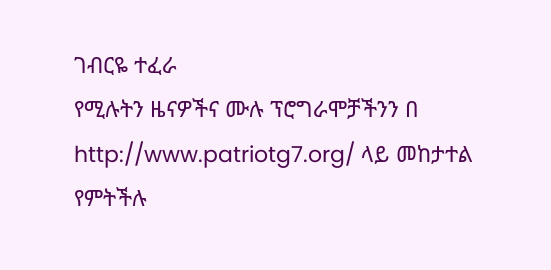ገብርዬ ተፈራ
የሚሉትን ዜናዎችና ሙሉ ፕሮግራሞቻችንን በ http://www.patriotg7.org/ ላይ መከታተል የምትችሉ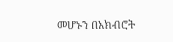መሆኑን በአክብሮት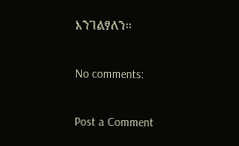እንገልፃለን፡፡

No comments:

Post a Comment